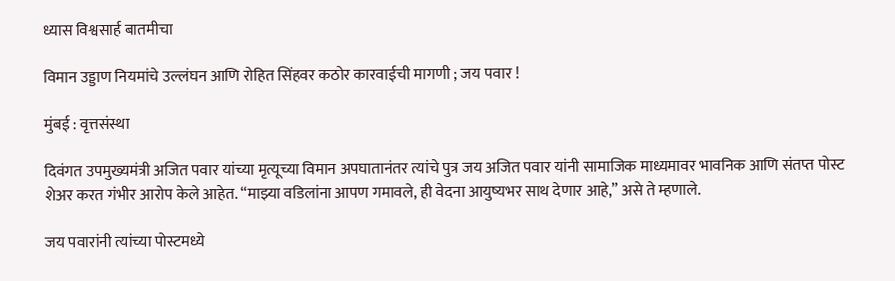ध्यास विश्वसार्ह बातमीचा

विमान उड्डाण नियमांचे उल्लंघन आणि रोहित सिंहवर कठोर कारवाईची मागणी ; जय पवार !

मुंबई : वृत्तसंस्था

दिवंगत उपमुख्यमंत्री अजित पवार यांच्या मृत्यूच्या विमान अपघातानंतर त्यांचे पुत्र जय अजित पवार यांनी सामाजिक माध्यमावर भावनिक आणि संतप्त पोस्ट शेअर करत गंभीर आरोप केले आहेत. “माझ्या वडिलांना आपण गमावले, ही वेदना आयुष्यभर साथ देणार आहे,” असे ते म्हणाले.

जय पवारांनी त्यांच्या पोस्टमध्ये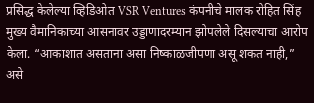प्रसिद्ध केलेल्या व्हिडिओत VSR Ventures कंपनीचे मालक रोहित सिंह मुख्य वैमानिकाच्या आसनावर उड्डाणादरम्यान झोपलेले दिसल्याचा आरोप केला. “आकाशात असताना असा निष्काळजीपणा असू शकत नाही,” असे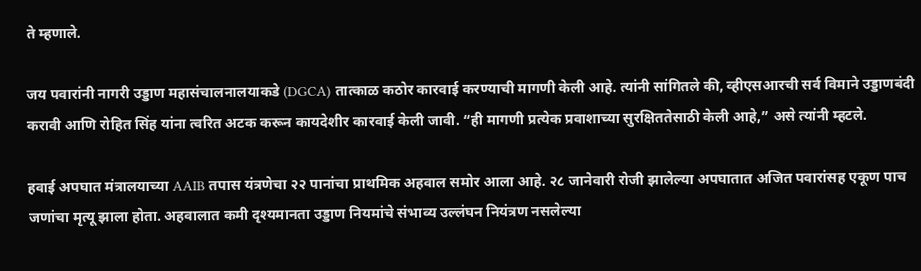ते म्हणाले.

जय पवारांनी नागरी उड्डाण महासंचालनालयाकडे (DGCA) तात्काळ कठोर कारवाई करण्याची मागणी केली आहे. त्यांनी सांगितले की, व्हीएसआरची सर्व विमाने उड्डाणबंदी करावी आणि रोहित सिंह यांना त्वरित अटक करून कायदेशीर कारवाई केली जावी. “ही मागणी प्रत्येक प्रवाशाच्या सुरक्षिततेसाठी केली आहे,” असे त्यांनी म्हटले.

हवाई अपघात मंत्रालयाच्या AAIB तपास यंत्रणेचा २२ पानांचा प्राथमिक अहवाल समोर आला आहे. २८ जानेवारी रोजी झालेल्या अपघातात अजित पवारांसह एकूण पाच जणांचा मृत्यू झाला होता. अहवालात कमी दृश्यमानता उड्डाण नियमांचे संभाव्य उल्लंघन नियंत्रण नसलेल्या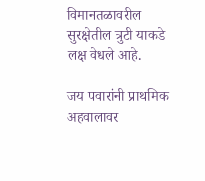विमानतळावरील सुरक्षेतील त्रुटी याकडे लक्ष वेधले आहे.

जय पवारांनी प्राथमिक अहवालावर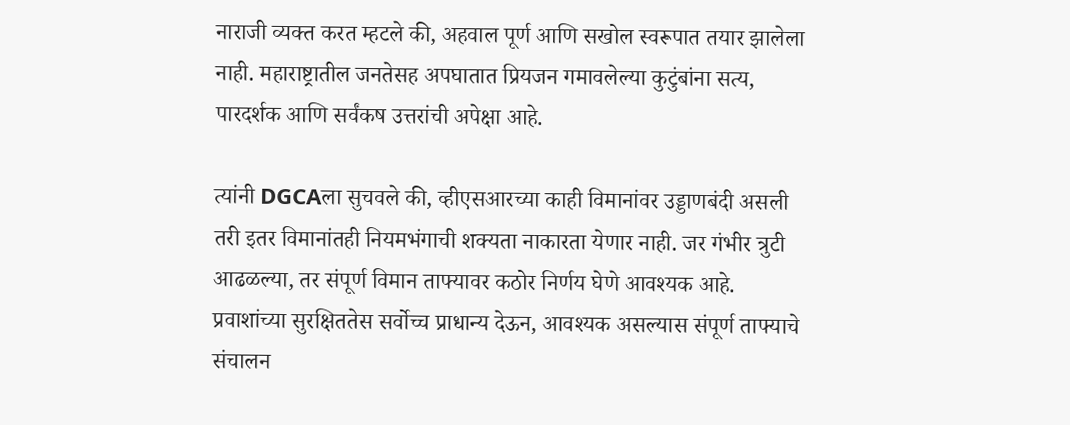नाराजी व्यक्त करत म्हटले की, अहवाल पूर्ण आणि सखोल स्वरूपात तयार झालेला नाही. महाराष्ट्रातील जनतेसह अपघातात प्रियजन गमावलेल्या कुटुंबांना सत्य, पारदर्शक आणि सर्वंकष उत्तरांची अपेक्षा आहे.

त्यांनी DGCAला सुचवले की, व्हीएसआरच्या काही विमानांवर उड्डाणबंदी असली तरी इतर विमानांतही नियमभंगाची शक्यता नाकारता येणार नाही. जर गंभीर त्रुटी आढळल्या, तर संपूर्ण विमान ताफ्यावर कठोर निर्णय घेणे आवश्यक आहे. प्रवाशांच्या सुरक्षिततेस सर्वोच्च प्राधान्य देऊन, आवश्यक असल्यास संपूर्ण ताफ्याचे संचालन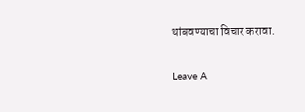थांबवण्याचा विचार करावा.

Leave A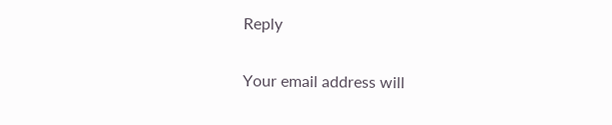Reply

Your email address will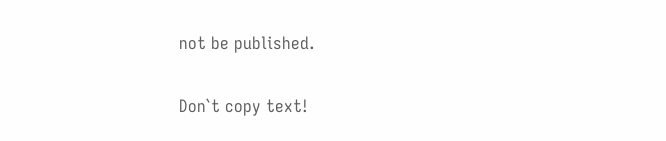not be published.

Don`t copy text!